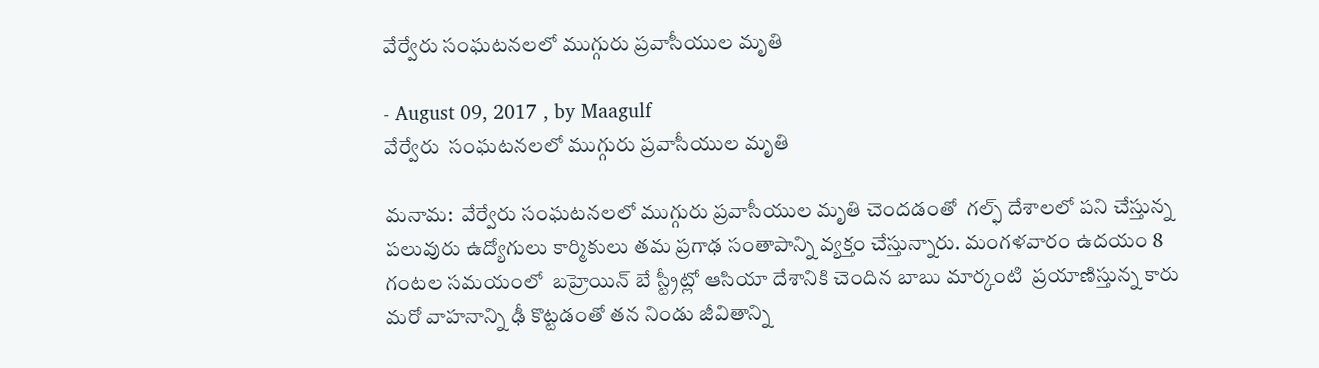వేర్వేరు సంఘటనలలో ముగ్గురు ప్రవాసీయుల మృతి

- August 09, 2017 , by Maagulf
వేర్వేరు  సంఘటనలలో ముగ్గురు ప్రవాసీయుల మృతి

మనామ:  వేర్వేరు సంఘటనలలో ముగ్గురు ప్రవాసీయుల మృతి చెందడంతో  గల్ఫ్ దేశాలలో పని చేస్తున్న పలువురు ఉద్యోగులు కార్మికులు తమ ప్రగాఢ సంతాపాన్ని వ్యక్తం చేస్తున్నారు. మంగళవారం ఉదయం 8 గంటల సమయంలో  బహ్రెయిన్ బే స్ట్రీట్లో ఆసియా దేశానికి చెందిన బాబు మార్కంటి  ప్రయాణిస్తున్న కారు మరో వాహనాన్ని ఢీ కొట్టడంతో తన నిండు జీవితాన్ని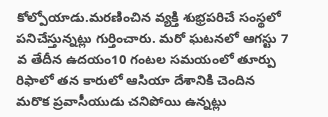కోల్పోయాడు.మరణించిన వ్యక్తి శుభ్రపరిచే సంస్థలో పనిచేస్తున్నట్లు గుర్తించారు. మరో ఘటనలో ఆగస్టు 7 వ తేదీన ఉదయం10 గంటల సమయంలో తూర్పు రిఫాలో తన కారులో ఆసియా దేశానికి చెందిన మరొక ప్రవాసీయుడు చనిపోయి ఉన్నట్లు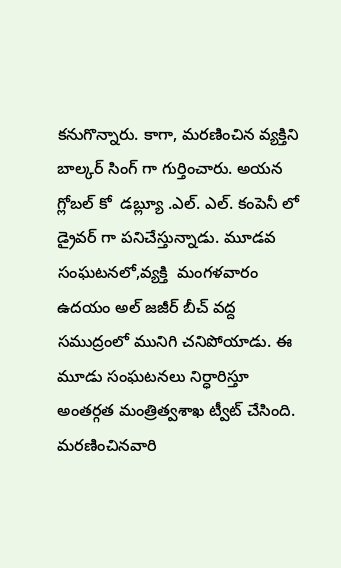కనుగొన్నారు. కాగా, మరణించిన వ్యక్తిని బాల్కర్ సింగ్ గా గుర్తించారు. అయన గ్లోబల్ కో  డబ్ల్యూ .ఎల్. ఎల్. కంపెనీ లో డ్రైవర్ గా పనిచేస్తున్నాడు. మూడవ సంఘటనలో,వ్యక్తి  మంగళవారం ఉదయం అల్ జజీర్ బీచ్ వద్ద సముద్రంలో మునిగి చనిపోయాడు. ఈ మూడు సంఘటనలు నిర్ధారిస్తూ అంతర్గత మంత్రిత్వశాఖ ట్వీట్ చేసింది. మరణించినవారి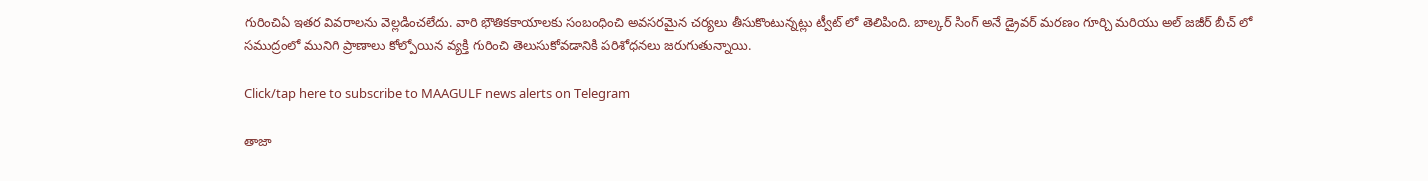గురించిఏ ఇతర వివరాలను వెల్లడించలేదు. వారి భౌతికకాయాలకు సంబంధించి అవసరమైన చర్యలు తీసుకొంటున్నట్లు ట్వీట్ లో తెలిపింది. బాల్కర్ సింగ్ అనే డ్రైవర్ మరణం గూర్చి మరియు అల్ జజీర్ బీచ్ లో సముద్రంలో మునిగి ప్రాణాలు కోల్పోయిన వ్యక్తి గురించి తెలుసుకోవడానికి పరిశోధనలు జరుగుతున్నాయి.

Click/tap here to subscribe to MAAGULF news alerts on Telegram

తాజా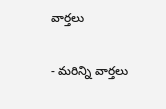వార్తలు

- మరిన్ని వార్తలు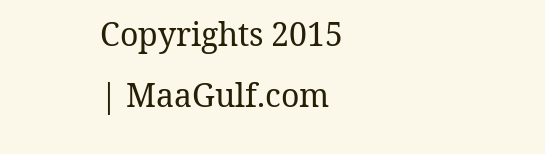Copyrights 2015 | MaaGulf.com